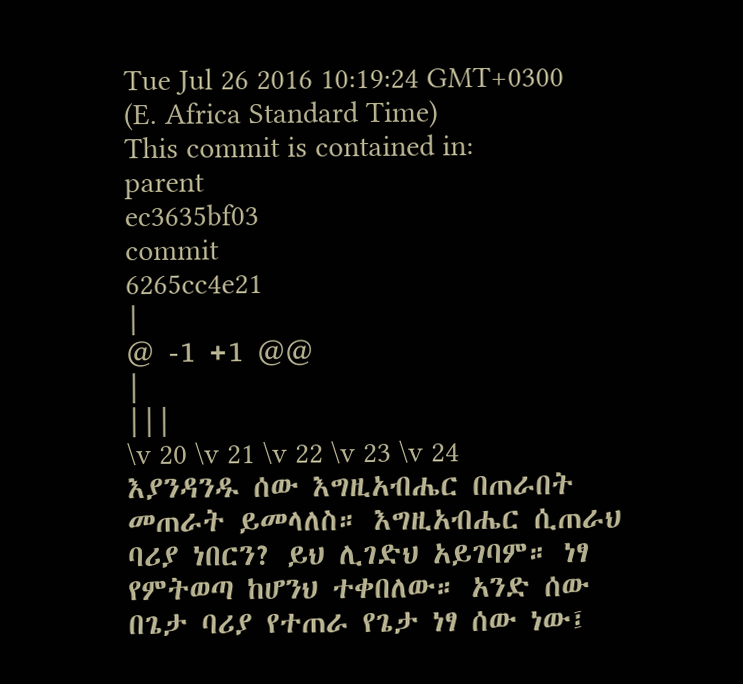Tue Jul 26 2016 10:19:24 GMT+0300 (E. Africa Standard Time)
This commit is contained in:
parent
ec3635bf03
commit
6265cc4e21
|
@ -1 +1 @@
|
|||
\v 20 \v 21 \v 22 \v 23 \v 24 እያንዳንዱ ሰው እግዚአብሔር በጠራበት መጠራት ይመላለስ። እግዚአብሔር ሲጠራህ ባሪያ ነበርን? ይህ ሊገድህ አይገባም። ነፃ የምትወጣ ከሆንህ ተቀበለው። አንድ ሰው በጌታ ባሪያ የተጠራ የጌታ ነፃ ሰው ነው፤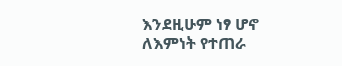እንደዚሁም ነፃ ሆኖ ለእምነት የተጠራ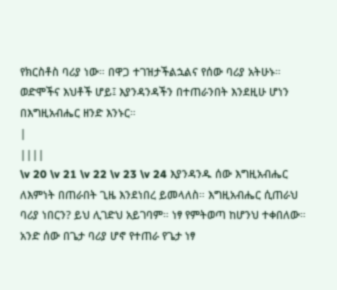የክርስቶስ ባሪያ ነው። በዋጋ ተገዝታችልኋልና የሰው ባሪያ አትሁኑ። ወድሞችና እህቶች ሆይ፤ እያንዳንዳችን በተጠራንበት እንደዚሁ ሆነን በእግዚአብሔር ዘንድ እንኑር።
|
||||
\v 20 \v 21 \v 22 \v 23 \v 24 እያንዳንዱ ሰው እግዚአብሔር ለእምነት በጠራበት ጊዜ እንደነበረ ይመላለስ። እግዚአብሔር ሲጠራህ ባሪያ ነበርን? ይህ ሊገድህ አይገባም። ነፃ የምትወጣ ከሆንህ ተቀበለው። አንድ ሰው በጌታ ባሪያ ሆኖ የተጠራ የጌታ ነፃ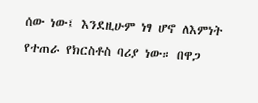ሰው ነው፤ እንደዚሁም ነፃ ሆኖ ለእምነት የተጠራ የክርስቶስ ባሪያ ነው። በዋጋ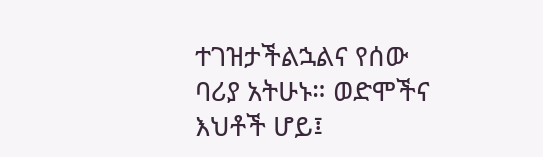ተገዝታችልኋልና የሰው ባሪያ አትሁኑ። ወድሞችና እህቶች ሆይ፤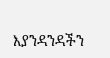እያንዳንዳችን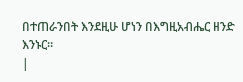በተጠራንበት እንደዚሁ ሆነን በእግዚአብሔር ዘንድ እንኑር።
|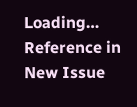Loading…
Reference in New Issue